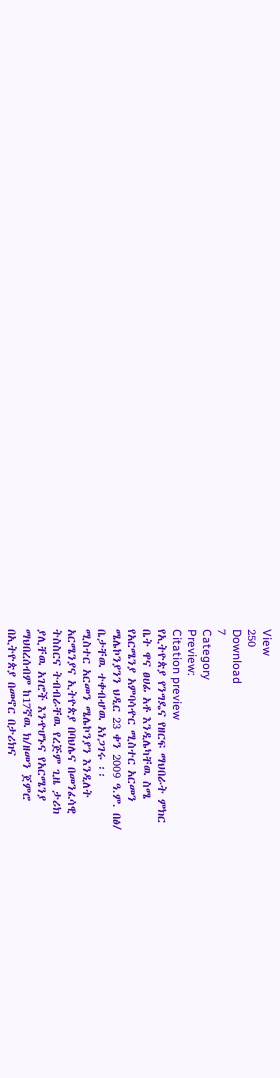View
250
Download
7
Category
Preview:
Citation preview
የኢትዮጵያ የንግዴና የዘርፍ ማህበራት ምክር
ቤት ዋና ፀሀፊ አቶ እንዲሌካቸዉ ስሜ
የአርሜንያ አምባሳዯር ሚስተር አርመን
ሜሌኮንያንን ህዲር 23 ቀን 2009 ዓ.ም. በፅ/
ቤታቸዉ ተቀብሇዉ አነጋገሩ ፡፡
ሚስተር አርመን ሜሌኮንያን እንዲለት
አርሜንያና ኢትዮጵያ በባህሌና በመንፈሳዊ
ትስስርና ትብብራቸዉ የረጅም ጊዜ ታሪክ
ያሊቸዉ አገሮች እንዯሆኑና የአርሜንያ
ማህበረሰብም ከ17ኛዉ ክ/ዘመን ጀምሮ
በኢትዮጵያ በመኖር በታሪክና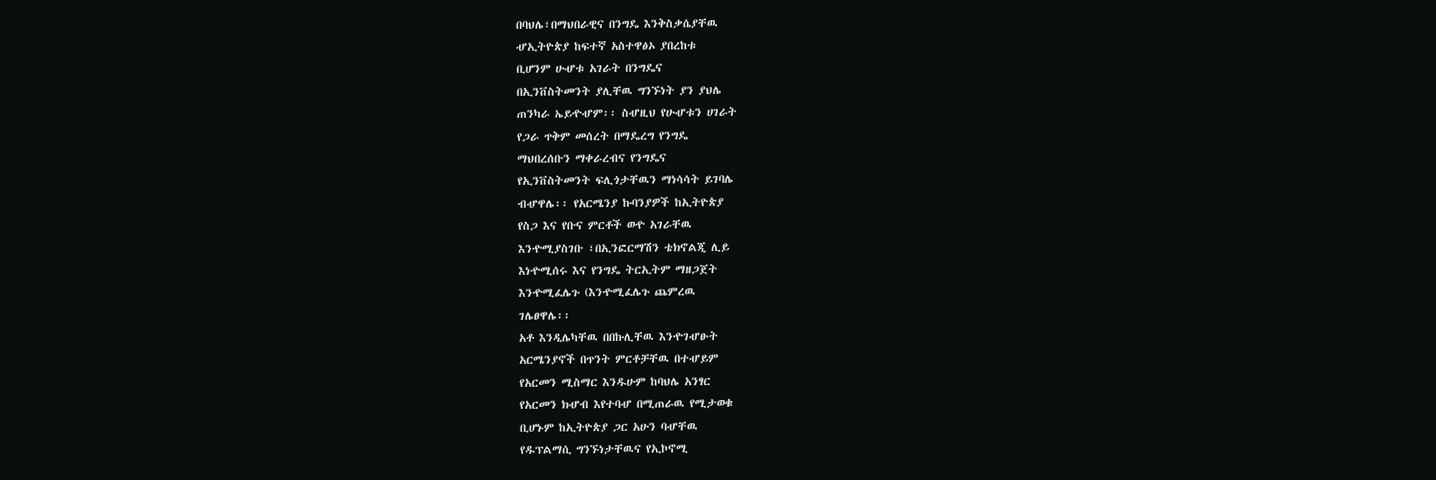በባህሌ፣በማህበራዊና በንግዴ እንቅስቃሴያቸዉ
ሇኢትዮጵያ ከፍተኛ አስተዋፅኦ ያበረከቱ
ቢሆንም ሁሇቱ አገራት በንግዴና
በኢንቨስትመንት ያሊቸዉ ግንኙነት ያን ያህሌ
ጠንካራ ኤይዯሇም፡፡ ስሇዚህ የሁሇቱን ሀገራት
የጋራ ጥቅም መሰረት በማዴረግ የንግዴ
ማህበረሰቡን ማቀራረብና የንግዴና
የኢንቨስትመንት ፍሊጎታቸዉን ማነሳሳት ይገባሌ
ብሇዋሌ፡፡ የአርሜንያ ኩባንያዎች ከኢትዮጵያ
የስጋ እና የቡና ምርቶች ወዯ አገራቸዉ
እንዯሚያስገቡ ፣በኢንፎርማሽን ቴክኖልጂ ሊይ
እነዯሚሰሩ እና የንግዴ ትርኢትም ማዘጋጀት
እንዯሚፈሌጉ (እንዯሚፈሌጉ ጨምረዉ
ገሌፀዋሌ፡፡
አቶ እንዲሌካቸዉ በበኩሊቸዉ እንዯገሇፁት
አርሜንያኖች በጥንት ምርቶቻቸዉ በተሇይም
የአርመን ሚስማር እንዱሁም ከባህሌ አንፃር
የአርመን ክሇብ እየተባሇ በሚጠራዉ የሚታወቁ
ቢሆኑም ከኢትዮጵያ ጋር አሁን ባሇቸዉ
የዱፕልማሲ ግንኙነታቸዉና የኢኮኖሚ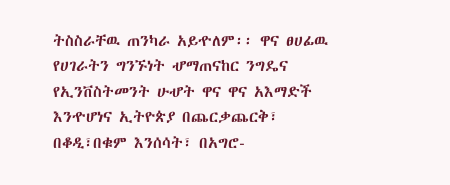ትስስራቸዉ ጠንካራ አይዯለም፡፡ ዋና ፀሀፊዉ
የሀገራትን ግንኙነት ሇማጠናከር ንግዴና
የኢንቨስትመንት ሁሇት ዋና ዋና አእማድች
እንዯሆነና ኢትዮጵያ በጨርቃጨርቅ፣
በቆዲ፣በቁም እንሰሳት፣ በአግሮ-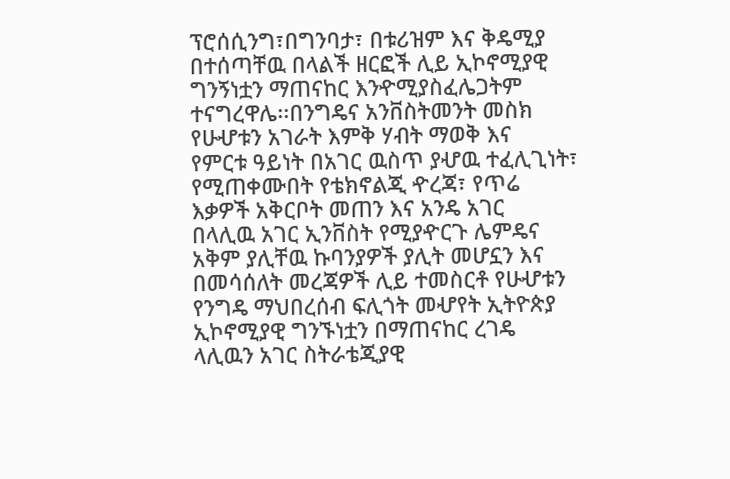ፕሮሰሲንግ፣በግንባታ፣ በቱሪዝም እና ቅዴሚያ
በተሰጣቸዉ በላልች ዘርፎች ሊይ ኢኮኖሚያዊ
ግንኝነቷን ማጠናከር እንዯሚያስፈሌጋትም
ተናግረዋሌ፡፡በንግዴና አንቨስትመንት መስክ
የሁሇቱን አገራት እምቅ ሃብት ማወቅ እና
የምርቱ ዓይነት በአገር ዉስጥ ያሇዉ ተፈሊጊነት፣
የሚጠቀሙበት የቴክኖልጂ ዯረጃ፣ የጥሬ
እቃዎች አቅርቦት መጠን እና አንዴ አገር
በላሊዉ አገር ኢንቨስት የሚያዯርጉ ሌምዴና
አቅም ያሊቸዉ ኩባንያዎች ያሊት መሆኗን እና
በመሳሰለት መረጃዎች ሊይ ተመስርቶ የሁሇቱን
የንግዴ ማህበረሰብ ፍሊጎት መሇየት ኢትዮጵያ
ኢኮኖሚያዊ ግንኙነቷን በማጠናከር ረገዴ
ላሊዉን አገር ስትራቴጂያዊ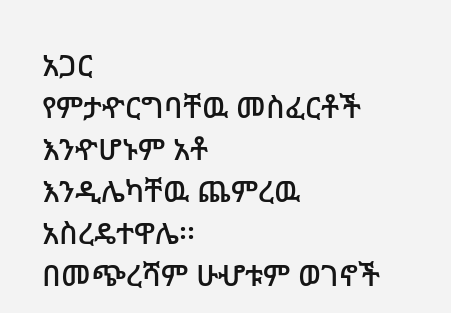አጋር
የምታዯርግባቸዉ መስፈርቶች እንዯሆኑም አቶ
እንዲሌካቸዉ ጨምረዉ አስረዴተዋሌ፡፡
በመጭረሻም ሁሇቱም ወገኖች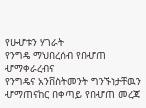የሁሇቱን ሃገራት
የንግዴ ማህበረሰብ የበሇጠ ሇማቀራረብና
የንግዴና አንቨስትመንት ግንኙነታቸዉን
ሇማጠናከር በቀጣይ የበሇጠ መረጃ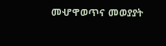መሇዋወጥና መወያያት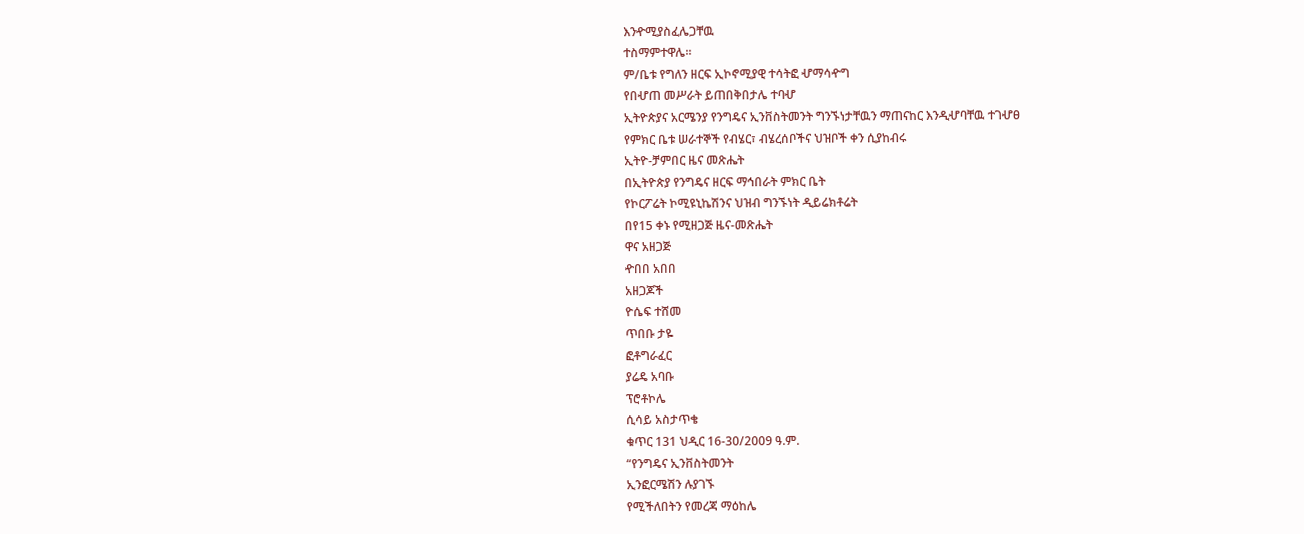እንዯሚያስፈሌጋቸዉ
ተስማምተዋሌ፡፡
ም/ቤቱ የግለን ዘርፍ ኢኮኖሚያዊ ተሳትፎ ሇማሳዯግ
የበሇጠ መሥራት ይጠበቅበታሌ ተባሇ
ኢትዮጵያና አርሜንያ የንግዴና ኢንቨስትመንት ግንኙነታቸዉን ማጠናከር እንዲሇባቸዉ ተገሇፀ
የምክር ቤቱ ሠራተኞች የብሄር፣ ብሄረሰቦችና ህዝቦች ቀን ሲያከብሩ
ኢትዮ-ቻምበር ዜና መጽሔት
በኢትዮጵያ የንግዴና ዘርፍ ማኅበራት ምክር ቤት
የኮርፖሬት ኮሚዩኒኬሽንና ህዝብ ግንኙነት ዲይሬክቶሬት
በየ15 ቀኑ የሚዘጋጅ ዜና-መጽሔት
ዋና አዘጋጅ
ዯበበ አበበ
አዘጋጆች
ዮሴፍ ተሸመ
ጥበቡ ታዬ
ፎቶግራፈር
ያሬዴ አባቡ
ፕሮቶኮሌ
ሲሳይ አስታጥቄ
ቁጥር 131 ህዲር 16-30/2009 ዓ.ም.
“የንግዴና ኢንቨስትመንት
ኢንፎርሜሽን ሉያገኙ
የሚችለበትን የመረጃ ማዕከሌ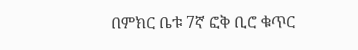በምክር ቤቱ 7ኛ ፎቅ ቢሮ ቁጥር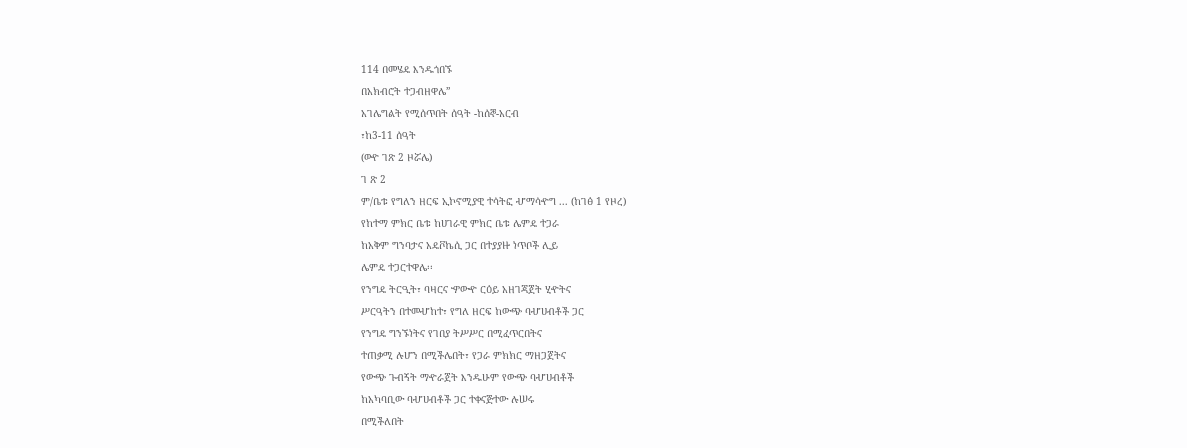114 በመሄዴ እንዱጎበኙ
በአክብሮት ተጋብዘዋሌ”
አገሌግልት የሚሰጥበት ሰዓት -ከሰኞ-አርብ
፣ከ3-11 ሰዓት
(ወዯ ገጽ 2 ዞሯሌ)
ገ ጽ 2
ም/ቤቱ የግለን ዘርፍ ኢኮኖሚያዊ ተሳትፎ ሇማሳዯግ ... (ከገፅ 1 የዞረ)
የከተማ ምክር ቤቱ ከሀገራዊ ምክር ቤቱ ሌምዴ ተጋራ
ከአቅም ግንባታና አዴቮኬሲ ጋር በተያያዙ ነጥቦች ሊይ
ሌምዴ ተጋርተዋሌ፡፡
የንግዴ ትርዒት፣ ባዛርና ዏውዯ ርዕይ አዘገጃጀት ሂዯትና
ሥርዓትን በተመሇከተ፣ የግለ ዘርፍ ከውጭ ባሇሀብቶች ጋር
የንግዴ ግንኙነትና የገበያ ትሥሥር በሚፈጥርበትና
ተጠቃሚ ሉሆን በሚችሌበት፣ የጋራ ምክክር ማዘጋጀትና
የውጭ ጉብኝት ማዯራጀት እንዱሁም የውጭ ባሇሀብቶች
ከአካባቢው ባሇሀብቶች ጋር ተቀናጅተው ሉሠሩ
በሚችለበት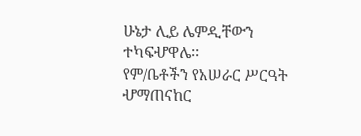ሁኔታ ሊይ ሌምዲቸውን ተካፍሇዋሌ፡፡
የም/ቤቶችን የአሠራር ሥርዓት ሇማጠናከር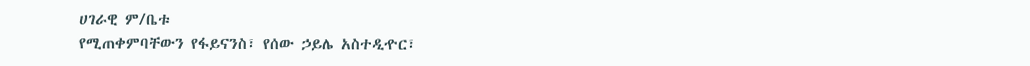ሀገራዊ ም/ቤቱ
የሚጠቀምባቸውን የፋይናንስ፣ የሰው ኃይሌ አስተዲዯር፣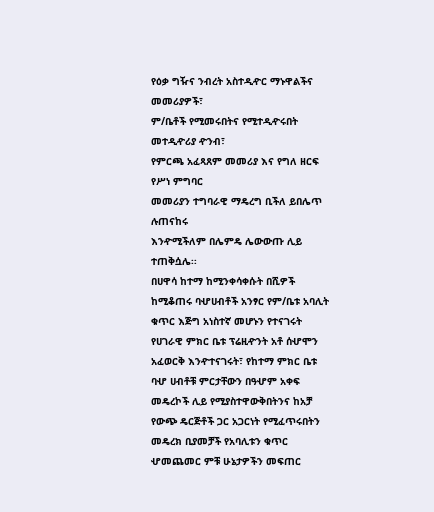የዕቃ ግዥና ንብረት አስተዲዯር ማኑዋልችና መመሪያዎች፣
ም/ቤቶች የሚመሩበትና የሚተዲዯሩበት መተዲዯሪያ ዯንብ፣
የምርጫ አፈጻጸም መመሪያ እና የግለ ዘርፍ የሥነ ምግባር
መመሪያን ተግባራዊ ማዴረግ ቢችለ ይበሌጥ ሉጠናከሩ
እንዯሚችለም በሌምዴ ሌውውጡ ሊይ
ተጠቅሷሌ፡፡
በሀዋሳ ከተማ ከሚንቀሳቀሱት በሺዎች
ከሚቆጠሩ ባሇሀብቶች አንፃር የም/ቤቱ አባሊት
ቁጥር እጅግ አነስተኛ መሆኑን የተናገሩት
የሀገራዊ ምክር ቤቱ ፕሬዚዯንት አቶ ሰሇሞን
አፈወርቅ እንዯተናገሩት፣ የከተማ ምክር ቤቱ
ባሇ ሀብቶቹ ምርታቸውን በዓሇም አቀፍ
መዴረኮች ሊይ የሚያስተዋውቅበትንና ከአቻ
የውጭ ዴርጅቶች ጋር አጋርነት የሚፈጥሩበትን
መዴረክ ቢያመቻች የአባሊቱን ቁጥር
ሇመጨመር ምቹ ሁኔታዎችን መፍጠር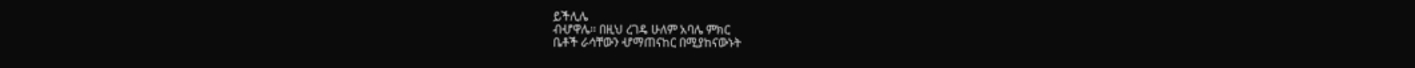ይችሊሌ
ብሇዋሌ፡፡ በዚህ ረገዴ ሁለም አባሌ ምክር
ቤቶች ራሳቸውን ሇማጠናከር በሚያከናውኑት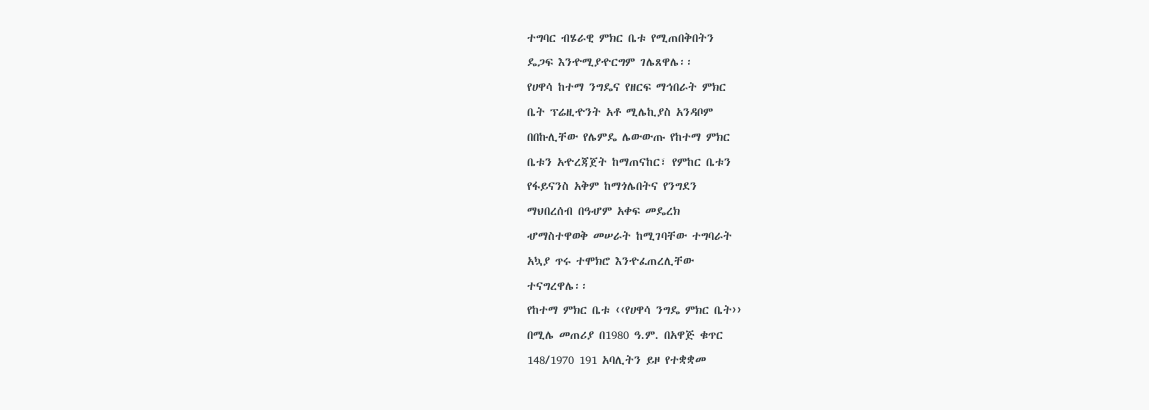ተግባር ብሄራዊ ምክር ቤቱ የሚጠበቅበትን
ዴጋፍ እንዯሚያዯርግም ገሌጸዋሌ፡፡
የሀዋሳ ከተማ ንግዴና የዘርፍ ማኅበራት ምክር
ቤት ፕሬዚዯንት አቶ ሚሌኪያስ አንዳቦም
በበኩሊቸው የሌምዴ ሌውውጡ የከተማ ምክር
ቤቱን አዯረጃጀት ከማጠናከር፣ የምከር ቤቱን
የፋይናንስ አቅም ከማጎሌበትና የንግደን
ማህበረሰብ በዓሇም አቀፍ መዴረክ
ሇማስተዋወቅ መሠራት ከሚገባቸው ተግባራት
አኳያ ጥሩ ተሞክሮ እንዯፈጠረሊቸው
ተናግረዋሌ፡፡
የከተማ ምክር ቤቱ ‹‹የሀዋሳ ንግዴ ምክር ቤት››
በሚሌ መጠሪያ በ1980 ዓ.ም. በአዋጅ ቁጥር
148/1970 191 አባሊትን ይዞ የተቋቋመ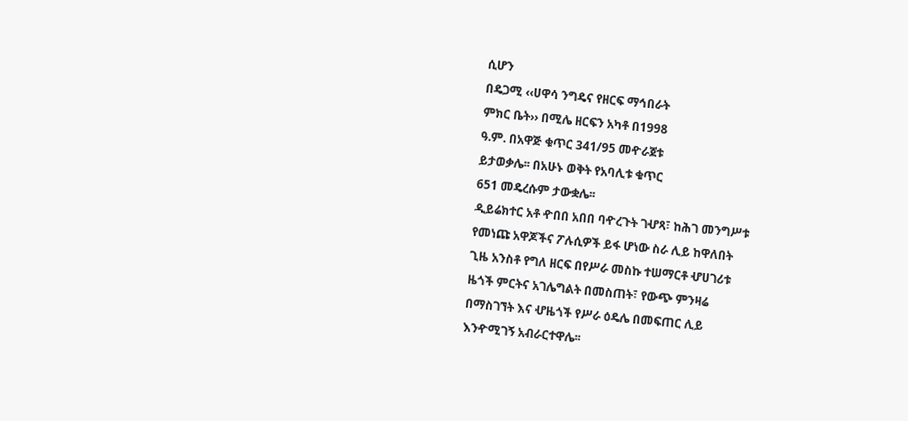ሲሆን
በዴጋሚ ‹‹ሀዋሳ ንግዴና የዘርፍ ማኅበራት
ምክር ቤት›› በሚሌ ዘርፍን አካቶ በ1998
ዓ.ም. በአዋጅ ቁጥር 341/95 መዯራጀቱ
ይታወቃሌ፡፡ በአሁኑ ወቅት የአባሊቱ ቁጥር
651 መዴረሱም ታውቋሌ፡፡
ዲይሬክተር አቶ ዯበበ አበበ ባዯረጉት ገሇጻ፣ ከሕገ መንግሥቱ
የመነጩ አዋጆችና ፖሉሲዎች ይፋ ሆነው ስራ ሊይ ከዋለበት
ጊዜ አንስቶ የግለ ዘርፍ በየሥራ መስኩ ተሠማርቶ ሇሀገሪቱ
ዜጎች ምርትና አገሌግልት በመስጠት፣ የውጭ ምንዛሬ
በማስገኘት እና ሇዜጎች የሥራ ዕዴሌ በመፍጠር ሊይ
እንዯሚገኝ አብራርተዋሌ፡፡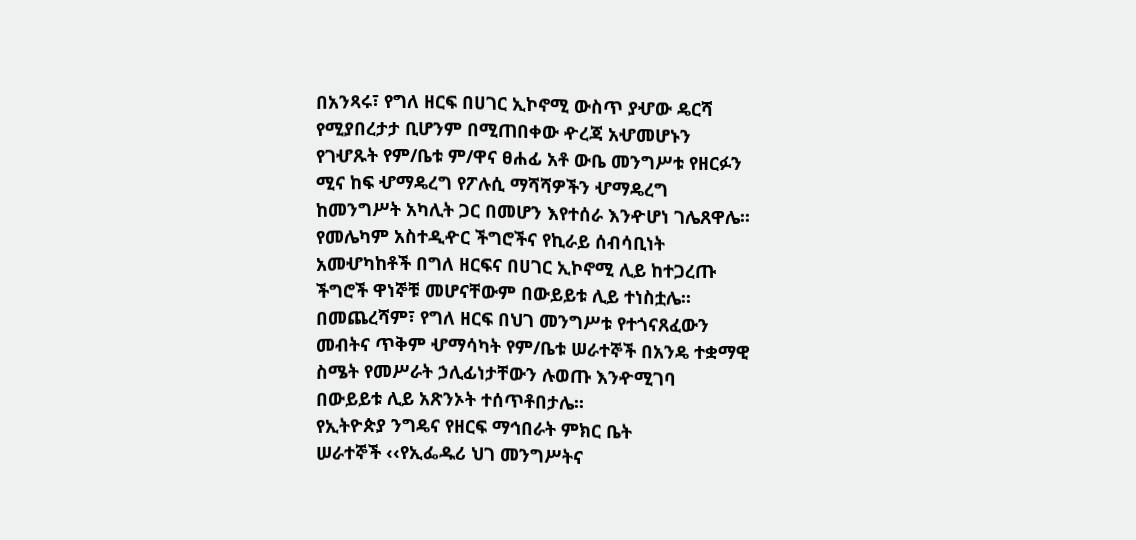በአንጻሩ፣ የግለ ዘርፍ በሀገር ኢኮኖሚ ውስጥ ያሇው ዴርሻ
የሚያበረታታ ቢሆንም በሚጠበቀው ዯረጃ አሇመሆኑን
የገሇጹት የም/ቤቱ ም/ዋና ፀሐፊ አቶ ውቤ መንግሥቱ የዘርፉን
ሚና ከፍ ሇማዴረግ የፖሉሲ ማሻሻዎችን ሇማዴረግ
ከመንግሥት አካሊት ጋር በመሆን እየተሰራ እንዯሆነ ገሌጸዋሌ፡፡
የመሌካም አስተዲዯር ችግሮችና የኪራይ ሰብሳቢነት
አመሇካከቶች በግለ ዘርፍና በሀገር ኢኮኖሚ ሊይ ከተጋረጡ
ችግሮች ዋነኞቹ መሆናቸውም በውይይቱ ሊይ ተነስቷሌ፡፡
በመጨረሻም፣ የግለ ዘርፍ በህገ መንግሥቱ የተጎናጸፈውን
መብትና ጥቅም ሇማሳካት የም/ቤቱ ሠራተኞች በአንዴ ተቋማዊ
ስሜት የመሥራት ኃሊፊነታቸውን ሉወጡ እንዯሚገባ
በውይይቱ ሊይ አጽንኦት ተሰጥቶበታሌ፡፡
የኢትዮጵያ ንግዴና የዘርፍ ማኅበራት ምክር ቤት
ሠራተኞች ‹‹የኢፌዱሪ ህገ መንግሥትና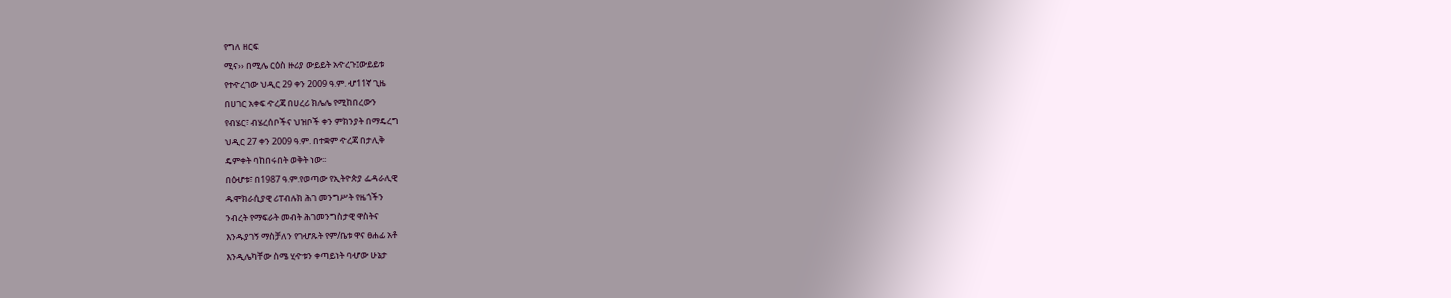የግለ ዘርፍ
ሚና›› በሚሌ ርዕስ ዙሪያ ውይይት አዯረጉ፤ውይይቱ
የተዯረገው ህዲር 29 ቀን 2009 ዓ.ም. ሇ11ኛ ጊዜ
በሀገር አቀፍ ዯረጃ በሀረሪ ክሌሌ የሚከበረውን
የብሄር፣ ብሄረሰቦችና ህዝቦች ቀን ምክንያት በማዴረግ
ህዲር 27 ቀን 2009 ዓ.ም. በተቋም ዯረጃ በታሊቅ
ዴምቀት ባከበሩበት ወቅት ነው፡፡
በዕሇቱ፣ በ1987 ዓ.ም.የወጣው የኢትዮጵያ ፌዳራሊዊ
ዱሞክራሲያዊ ሪፐብሉክ ሕገ መንግሥት የዜጎችን
ንብረት የማፍራት መብት ሕገመንግስታዊ ዋስትና
እንዱያገኝ ማስቻለን የገሇጹት የም/ቤቱ ዋና ፀሐፊ አቶ
እንዲሌካቸው ስሜ ሂዯቱን ቀጣይነት ባሇው ሁኔታ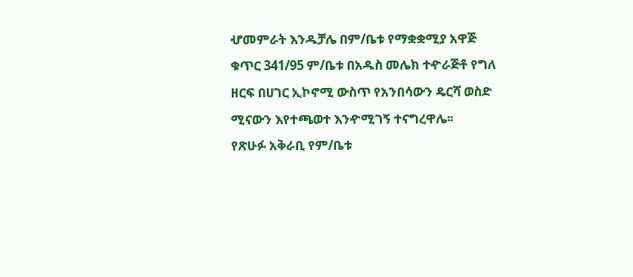ሇመምራት እንዱቻሌ በም/ቤቱ የማቋቋሚያ አዋጅ
ቁጥር 341/95 ም/ቤቱ በአዱስ መሌክ ተዯራጅቶ የግለ
ዘርፍ በሀገር ኢኮኖሚ ውስጥ የአንበሳውን ዴርሻ ወስድ
ሚናውን እየተጫወተ እንዯሚገኝ ተናግረዋሌ፡፡
የጽሁፉ አቅራቢ የም/ቤቱ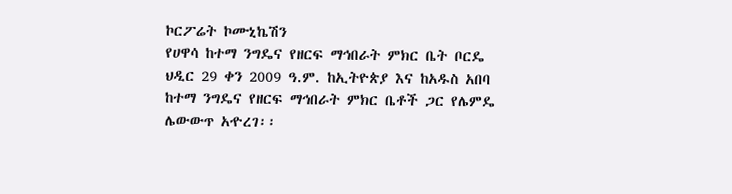ኮርፖሬት ኮሙኒኬሽን
የሀዋሳ ከተማ ንግዴና የዘርፍ ማኅበራት ምክር ቤት ቦርዴ
ህዲር 29 ቀን 2009 ዓ.ም. ከኢትዮጵያ እና ከአዱስ አበባ
ከተማ ንግዴና የዘርፍ ማኅበራት ምክር ቤቶች ጋር የሌምዴ
ሌውውጥ አዯረገ፡፡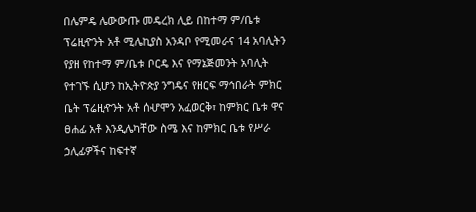በሌምዴ ሌውውጡ መዴረክ ሊይ በከተማ ም/ቤቱ
ፕሬዚዯንት አቶ ሚሌኪያስ አንዳቦ የሚመራና 14 አባሊትን
የያዘ የከተማ ም/ቤቱ ቦርዴ እና የማኔጅመንት አባሊት
የተገኙ ሲሆን ከኢትዮጵያ ንግዴና የዘርፍ ማኅበራት ምክር
ቤት ፕሬዚዯንት አቶ ሰሇሞን አፈወርቅ፣ ከምክር ቤቱ ዋና
ፀሐፊ አቶ እንዲሌካቸው ስሜ እና ከምክር ቤቱ የሥራ
ኃሊፊዎችና ከፍተኛ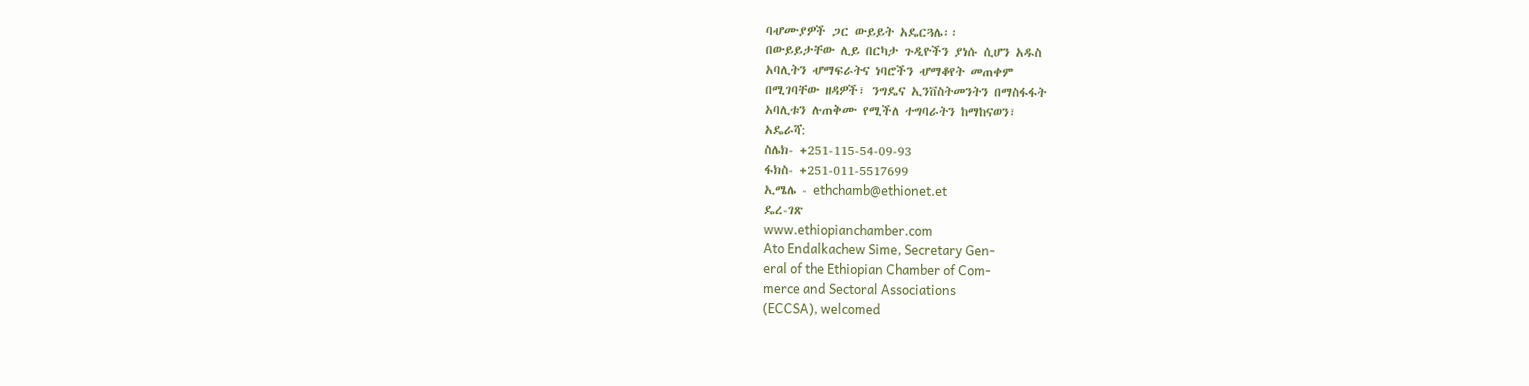ባሇሙያዎች ጋር ውይይት አዴርጓሌ፡፡
በውይይታቸው ሊይ በርካታ ጉዲዮችን ያነሱ ሲሆን አዱስ
አባሊትን ሇማፍራትና ነባሮችን ሇማቆየት መጠቀም
በሚገባቸው ዘዳዎች፣ ንግዴና ኢንቨስትመንትን በማስፋፋት
አባሊቱን ሉጠቅሙ የሚችለ ተግባራትን ከማከናወን፣
አዴራሻ:
ስሌክ- +251-115-54-09-93
ፋክስ- +251-011-5517699
ኢሜሌ - ethchamb@ethionet.et
ዴረ-ገጽ
www.ethiopianchamber.com
Ato Endalkachew Sime, Secretary Gen-
eral of the Ethiopian Chamber of Com-
merce and Sectoral Associations
(ECCSA), welcomed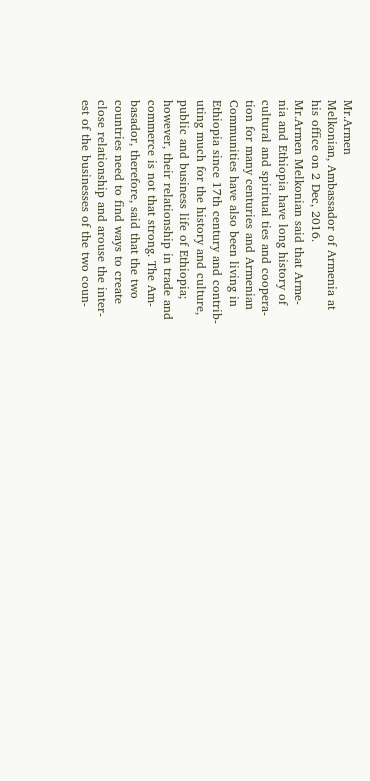Mr.Armen
Melkonian, Ambassador of Armenia at
his office on 2 Dec, 2016.
Mr.Armen Melkonian said that Arme-
nia and Ethiopia have long history of
cultural and spiritual ties and coopera-
tion for many centuries and Armenian
Communities have also been living in
Ethiopia since 17th century and contrib-
uting much for the history and culture,
public and business life of Ethiopia;
however, their relationship in trade and
commerce is not that strong. The Am-
basador, therefore, said that the two
countries need to find ways to create
close relationship and arouse the inter-
est of the businesses of the two coun-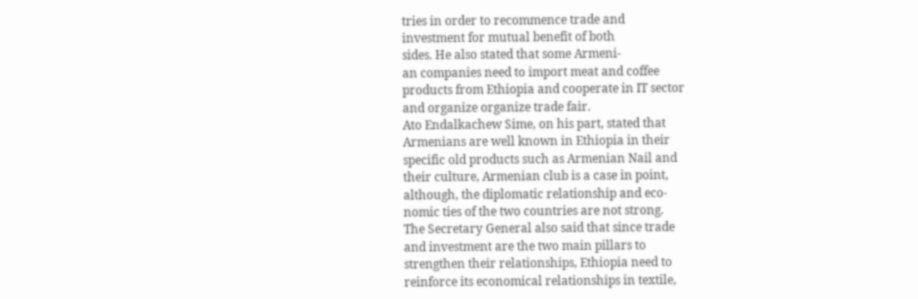tries in order to recommence trade and
investment for mutual benefit of both
sides. He also stated that some Armeni-
an companies need to import meat and coffee
products from Ethiopia and cooperate in IT sector
and organize organize trade fair.
Ato Endalkachew Sime, on his part, stated that
Armenians are well known in Ethiopia in their
specific old products such as Armenian Nail and
their culture, Armenian club is a case in point,
although, the diplomatic relationship and eco-
nomic ties of the two countries are not strong.
The Secretary General also said that since trade
and investment are the two main pillars to
strengthen their relationships, Ethiopia need to
reinforce its economical relationships in textile,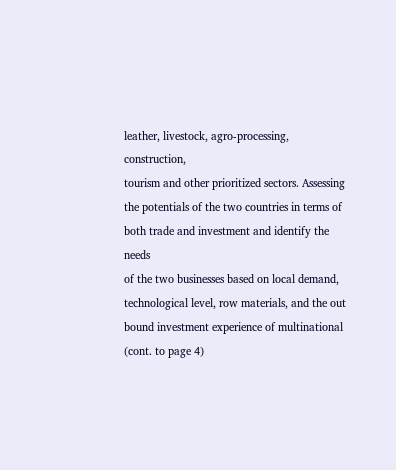leather, livestock, agro-processing, construction,
tourism and other prioritized sectors. Assessing
the potentials of the two countries in terms of
both trade and investment and identify the needs
of the two businesses based on local demand,
technological level, row materials, and the out
bound investment experience of multinational
(cont. to page 4)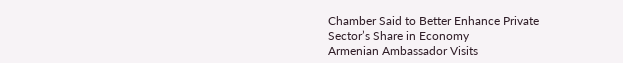Chamber Said to Better Enhance Private
Sector’s Share in Economy
Armenian Ambassador Visits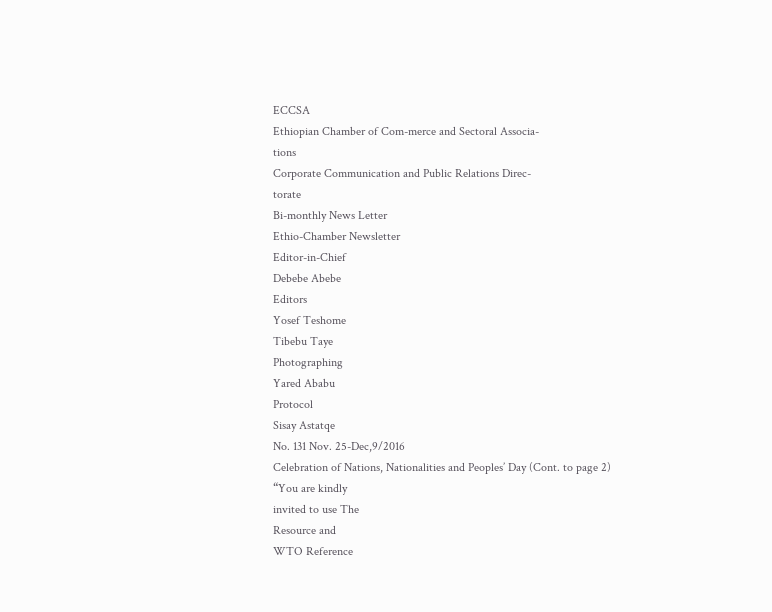ECCSA
Ethiopian Chamber of Com-merce and Sectoral Associa-
tions
Corporate Communication and Public Relations Direc-
torate
Bi-monthly News Letter
Ethio-Chamber Newsletter
Editor-in-Chief
Debebe Abebe
Editors
Yosef Teshome
Tibebu Taye
Photographing
Yared Ababu
Protocol
Sisay Astatqe
No. 131 Nov. 25-Dec,9/2016
Celebration of Nations, Nationalities and Peoples’ Day (Cont. to page 2)
“You are kindly
invited to use The
Resource and
WTO Reference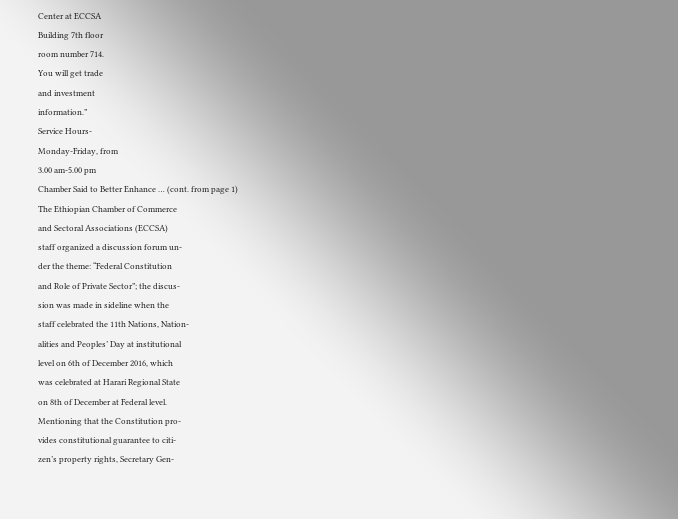Center at ECCSA
Building 7th floor
room number 714.
You will get trade
and investment
information.”
Service Hours-
Monday-Friday, from
3.00 am-5.00 pm
Chamber Said to Better Enhance … (cont. from page 1)
The Ethiopian Chamber of Commerce
and Sectoral Associations (ECCSA)
staff organized a discussion forum un-
der the theme: “Federal Constitution
and Role of Private Sector”; the discus-
sion was made in sideline when the
staff celebrated the 11th Nations, Nation-
alities and Peoples’ Day at institutional
level on 6th of December 2016, which
was celebrated at Harari Regional State
on 8th of December at Federal level.
Mentioning that the Constitution pro-
vides constitutional guarantee to citi-
zen’s property rights, Secretary Gen-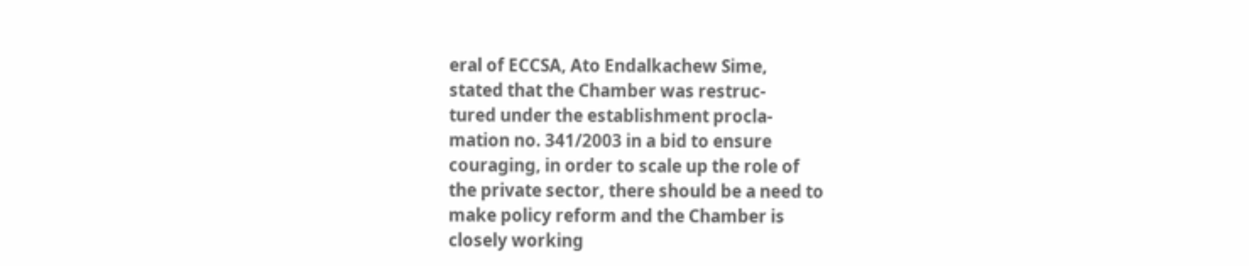eral of ECCSA, Ato Endalkachew Sime,
stated that the Chamber was restruc-
tured under the establishment procla-
mation no. 341/2003 in a bid to ensure
couraging, in order to scale up the role of
the private sector, there should be a need to
make policy reform and the Chamber is
closely working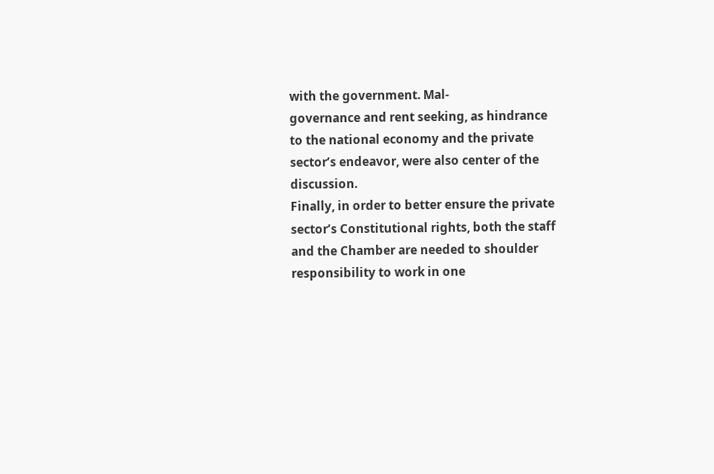with the government. Mal-
governance and rent seeking, as hindrance
to the national economy and the private
sector’s endeavor, were also center of the
discussion.
Finally, in order to better ensure the private
sector’s Constitutional rights, both the staff
and the Chamber are needed to shoulder
responsibility to work in one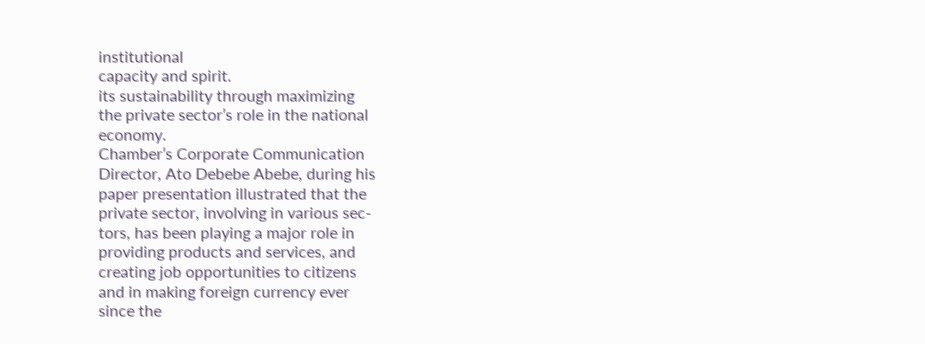institutional
capacity and spirit.
its sustainability through maximizing
the private sector’s role in the national
economy.
Chamber’s Corporate Communication
Director, Ato Debebe Abebe, during his
paper presentation illustrated that the
private sector, involving in various sec-
tors, has been playing a major role in
providing products and services, and
creating job opportunities to citizens
and in making foreign currency ever
since the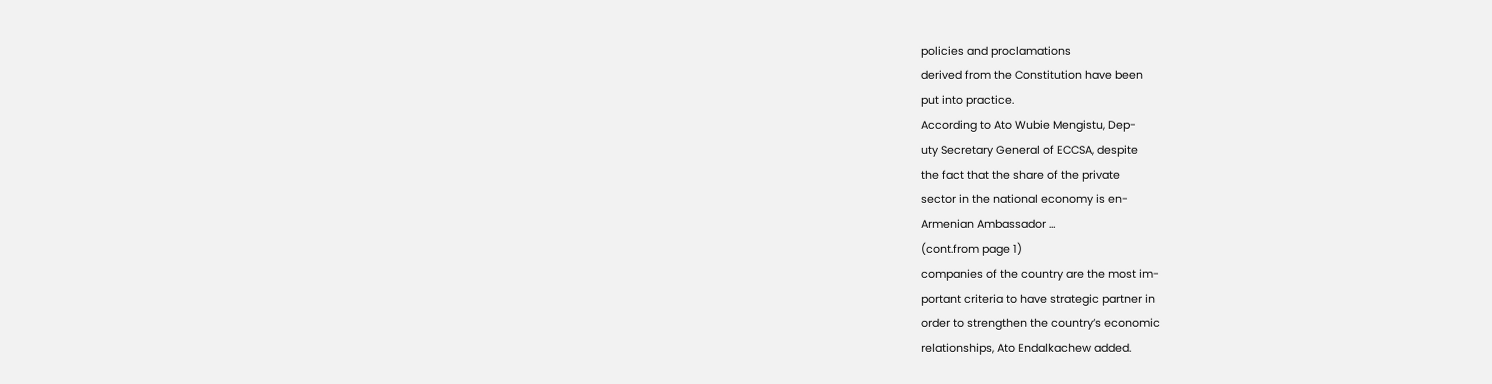policies and proclamations
derived from the Constitution have been
put into practice.
According to Ato Wubie Mengistu, Dep-
uty Secretary General of ECCSA, despite
the fact that the share of the private
sector in the national economy is en-
Armenian Ambassador …
(cont.from page 1)
companies of the country are the most im-
portant criteria to have strategic partner in
order to strengthen the country’s economic
relationships, Ato Endalkachew added.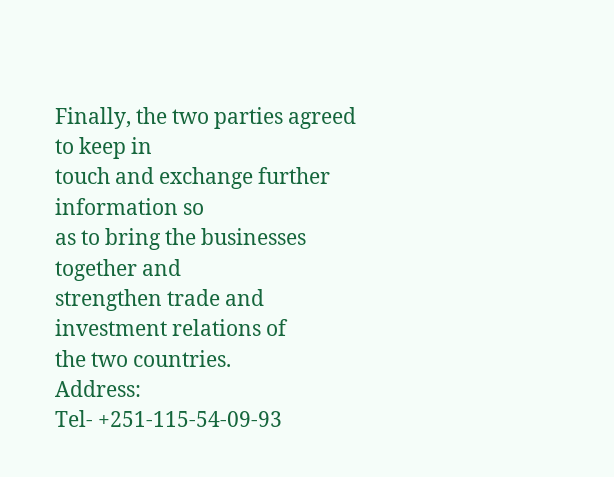Finally, the two parties agreed to keep in
touch and exchange further information so
as to bring the businesses together and
strengthen trade and investment relations of
the two countries.
Address:
Tel- +251-115-54-09-93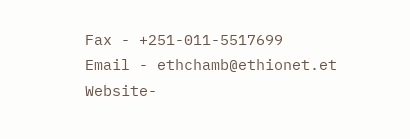Fax - +251-011-5517699
Email - ethchamb@ethionet.et
Website-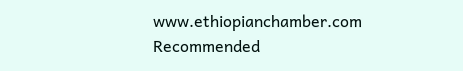www.ethiopianchamber.com
Recommended